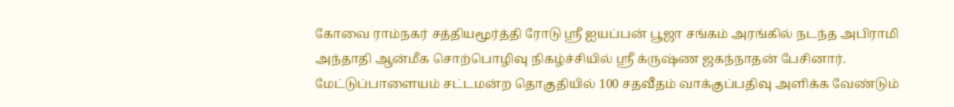கோவை ராம்நகர் சத்தியமூர்த்தி ரோடு ஶ்ரீ ஐயப்பன் பூஜா சங்கம் அரங்கில் நடந்த அபிராமி அந்தாதி ஆன்மீக சொற்பொழிவு நிகழ்ச்சியில் ஶ்ரீ க்ருஷ்ண ஜகந்நாதன் பேசினார்.
மேட்டுப்பாளையம் சட்டமன்ற தொகுதியில் 100 சதவீதம் வாக்குப்பதிவு அளிக்க வேண்டும்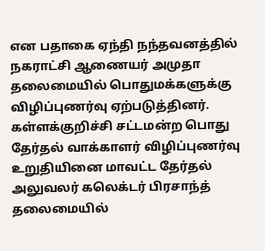என பதாகை ஏந்தி நந்தவனத்தில் நகராட்சி ஆணையர் அமுதா தலைமையில் பொதுமக்களுக்கு விழிப்புணர்வு ஏற்படுத்தினர்.
கள்ளக்குறிச்சி சட்டமன்ற பொது தேர்தல் வாக்காளர் விழிப்புணர்வு உறுதியினை மாவட்ட தேர்தல் அலுவலர் கலெக்டர் பிரசாந்த் தலைமையில்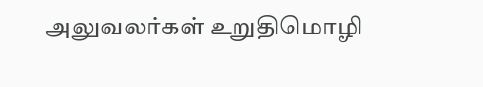அலுவலர்கள் உறுதிமொழி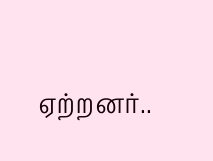ஏற்றனர்..